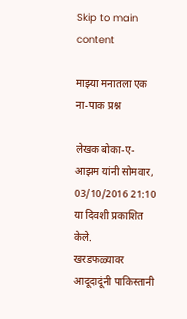Skip to main content

माझ्या मनातला एक ना-पाक प्रश्न

लेखक बोका-ए-आझम यांनी सोमवार, 03/10/2016 21:10 या दिवशी प्रकाशित केले.
खरडफळ्यावर आदूदादूंनी पाकिस्तानी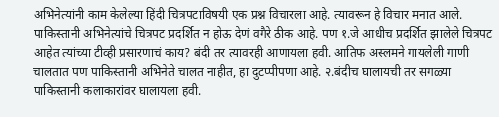अभिनेत्यांनी काम केलेल्या हिंदी चित्रपटाविषयी एक प्रश्न विचारला आहे. त्यावरून हे विचार मनात आले. पाकिस्तानी अभिनेत्यांचे चित्रपट प्रदर्शित न होऊ देणं वगैरे ठीक आहे. पण १.जे आधीच प्रदर्शित झालेले चित्रपट आहेत त्यांच्या टीव्ही प्रसारणाचं काय? बंदी तर त्यावरही आणायला हवी. आतिफ अस्लमने गायलेली गाणी चालतात पण पाकिस्तानी अभिनेते चालत नाहीत, हा दुटप्पीपणा आहे. २.बंदीच घालायची तर सगळ्या पाकिस्तानी कलाकारांवर घालायला हवी.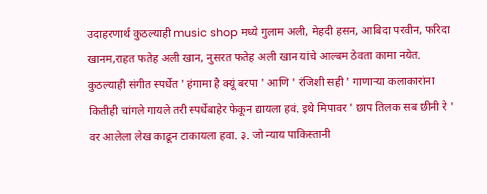उदाहरणार्थ कुठल्याही music shop मध्ये गुलाम अली, मेहदी हसन, आबिदा परवीन, फरिदा खानम,राहत फतेह अली खान, नुसरत फतेह अली खान यांचे आल्बम ठेवता कामा नयेत. कुठल्याही संगीत स्पर्धेत ' हंगामा है क्यूं बरपा ' आणि ' रंजिशी सही ' गाणाऱ्या कलाकारांना कितीही चांगले गायले तरी स्पर्धेबाहेर फेकून द्यायला हवं. इथे मिपावर ' छाप तिलक सब छीनी रे ' वर आलेला लेख काढून टाकायला हवा. ३. जो न्याय पाकिस्तानी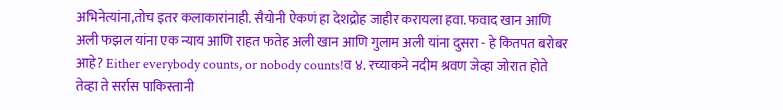अभिनेत्यांना,तोच इतर कलाकारांनाही. सैयोनी ऐकणं हा देशद्रोह जाहीर करायला हवा. फवाद खान आणि अली फझल यांना एक न्याय आणि राहत फतेह अली खान आणि गुलाम अली यांना दुसरा - हे कितपत बरोबर आहे? Either everybody counts, or nobody counts!व ४. रच्याकने नदीम श्रवण जेव्हा जोरात होते तेव्हा ते सर्रास पाकिस्तानी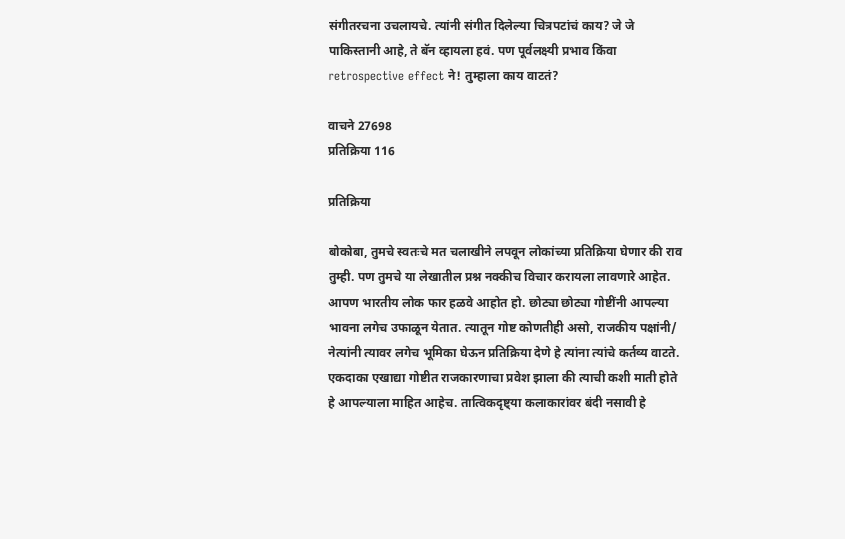संगीतरचना उचलायचे. त्यांनी संगीत दिलेल्या चित्रपटांचं काय? जे जे पाकिस्तानी आहे, ते बॅन व्हायला हवं. पण पूर्वलक्ष्यी प्रभाव किंवा retrospective effect ने! तुम्हाला काय वाटतं?

वाचने 27698
प्रतिक्रिया 116

प्रतिक्रिया

बोकोबा, तुमचे स्वतःचे मत चलाखीने लपवून लोकांच्या प्रतिक्रिया घेणार की राव तुम्ही. पण तुमचे या लेखातील प्रश्न नक्कीच विचार करायला लावणारे आहेत. आपण भारतीय लोक फार हळवे आहोत हो. छोट्या छोट्या गोष्टींनी आपल्या भावना लगेच उफाळून येतात. त्यातून गोष्ट कोणतीही असो, राजकीय पक्षांनी/ नेत्यांनी त्यावर लगेच भूमिका घेऊन प्रतिक्रिया देणे हे त्यांना त्यांचे कर्तव्य वाटते. एकदाका एखाद्या गोष्टीत राजकारणाचा प्रवेश झाला की त्याची कशी माती होते हे आपल्याला माहित आहेच. तात्विकदृष्ट्या कलाकारांवर बंदी नसावी हे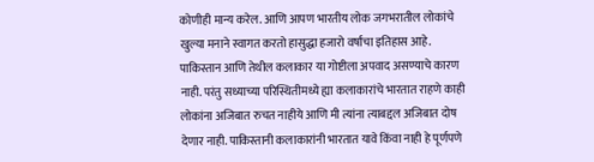कोणीही मान्य करेल. आणि आपण भारतीय लोक जगभरातील लोकांचे खुल्या मनाने स्वागत करतो हासुद्धा हजारो वर्षांचा इतिहास आहे. पाकिस्तान आणि तेथील कलाकार या गोष्टीला अपवाद असण्याचे कारण नाही. परंतु सध्याच्या परिस्थितीमध्ये ह्या कलाकारांचे भारतात राहणे काही लोकांना अजिबात रुचत नाहीये आणि मी त्यांना त्याबद्दल अजिबात दोष देणार नाही. पाकिस्तानी कलाकारांनी भारतात यावे किंवा नाही हे पूर्णपणे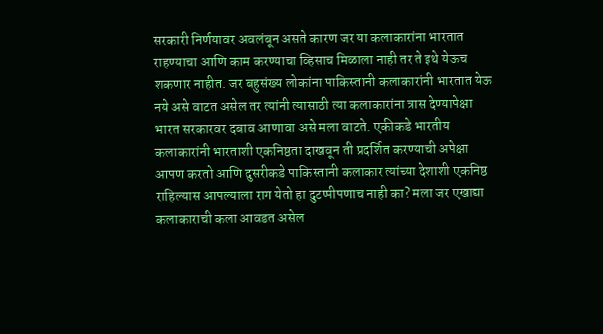सरकारी निर्णयावर अवलंबून असते कारण जर या कलाकारांना भारतात राहण्याचा आणि काम करण्याचा व्हिसाच मिळाला नाही तर ते इथे येऊच शकणार नाहीत. जर बहुसंख्य लोकांना पाकिस्तानी कलाकारांनी भारतात येऊ नये असे वाटत असेल तर त्यांनी त्यासाठी त्या कलाकारांना त्रास देण्यापेक्षा भारत सरकारवर दबाव आणावा असे मला वाटते. एकीकडे भारतीय कलाकारांनी भारताशी एकनिष्ठता दाखवून ती प्रदर्शित करण्याची अपेक्षा आपण करतो आणि दुसरीकडे पाकिस्तानी कलाकार त्यांच्या देशाशी एकनिष्ठ राहिल्यास आपल्याला राग येतो हा दुटप्पीपणाच नाही का? मला जर एखाद्या कलाकाराची कला आवडत असेल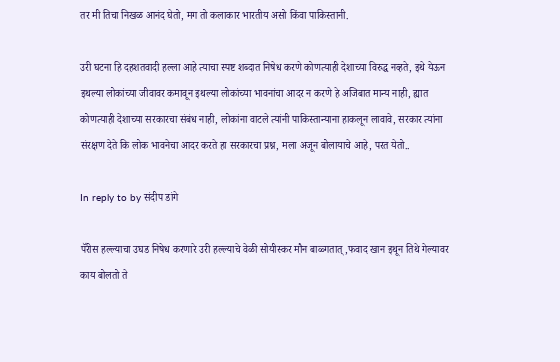तर मी तिचा निखळ आनंद घेतो, मग तो कलाकार भारतीय असो किंवा पाकिस्तानी.

उरी घटना हि दहशतवादी हल्ला आहे त्याचा स्पष्ट शब्दात निषेध करणे कोणत्याही देशाच्या विरुद्ध नव्हते, इथे येऊन इथल्या लोकांच्या जीवावर कमावून इथल्या लोकांच्या भावनांचा आदर न करणे हे अजिबात मान्य नाही, ह्यात कोणत्याही देशाच्या सरकारचा संबंध नाही, लोकांना वाटले त्यांनी पाकिस्तान्याना हाकलून लावावे, सरकार त्यांना संरक्षण देते कि लोक भावनेचा आदर करते हा सरकारचा प्रश्न, मला अजून बोलायाचे आहे, परत येतो..

In reply to by संदीप डांगे

पॅरीस हल्ल्याचा उघड निषेध करणारे उरी हल्ल्याचे वेळी सोयीस्कर मौन बाळ्गतात्,फवाद खान इथून तिथे गेल्यावर काय बोलतो ते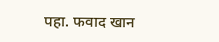पहा. फवाद खान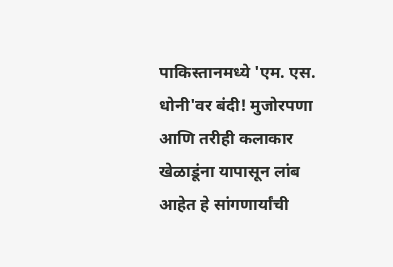पाकिस्तानमध्ये 'एम. एस. धोनी'वर बंदी! मुजोरपणा आणि तरीही कलाकार खेळाडूंना यापासून लांब आहेत हे सांगणार्यांची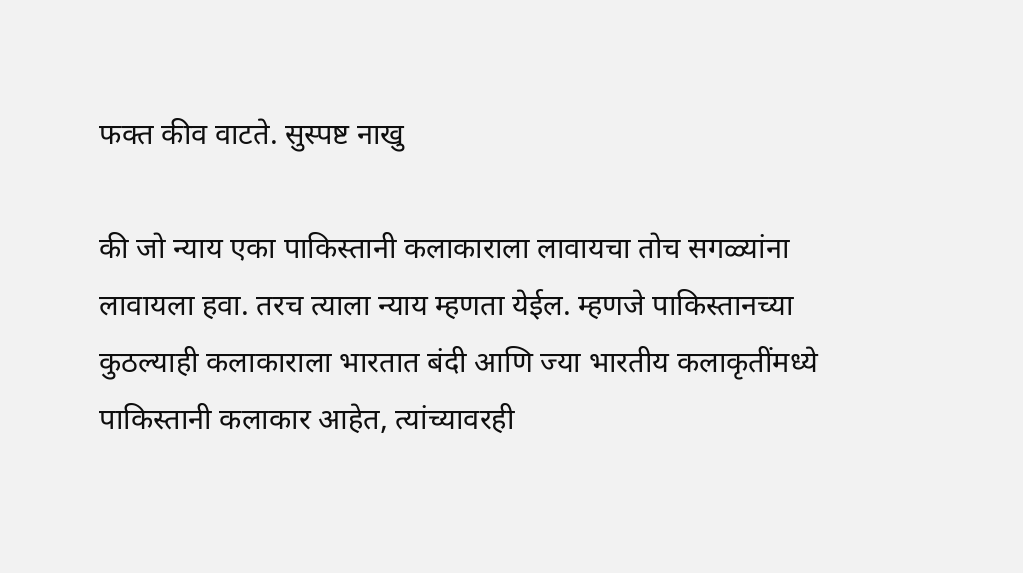फक्त कीव वाटते. सुस्पष्ट नाखु

की जो न्याय एका पाकिस्तानी कलाकाराला लावायचा तोच सगळ्यांना लावायला हवा. तरच त्याला न्याय म्हणता येईल. म्हणजे पाकिस्तानच्या कुठल्याही कलाकाराला भारतात बंदी आणि ज्या भारतीय कलाकृतींमध्ये पाकिस्तानी कलाकार आहेत, त्यांच्यावरही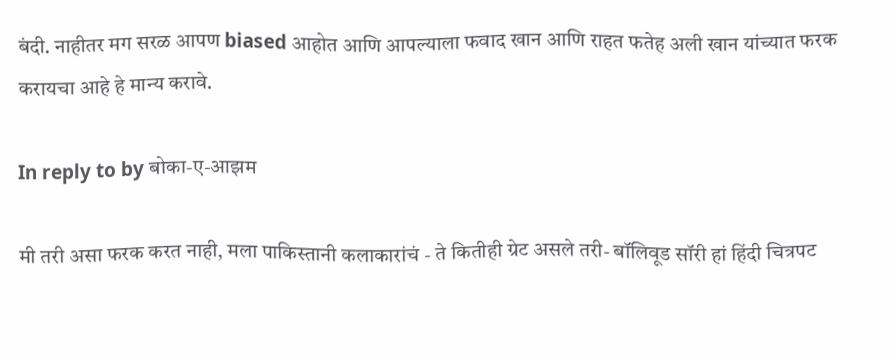बंदी. नाहीतर मग सरळ आपण biased आहोत आणि आपल्याला फवाद खान आणि राहत फतेह अली खान यांच्यात फरक करायचा आहे हे मान्य करावे.

In reply to by बोका-ए-आझम

मी तरी असा फरक करत नाही, मला पाकिस्तानी कलाकारांचं - ते कितीही ग्रेट असले तरी- बॉलिवूड सॉरी हां हिंदी चित्रपट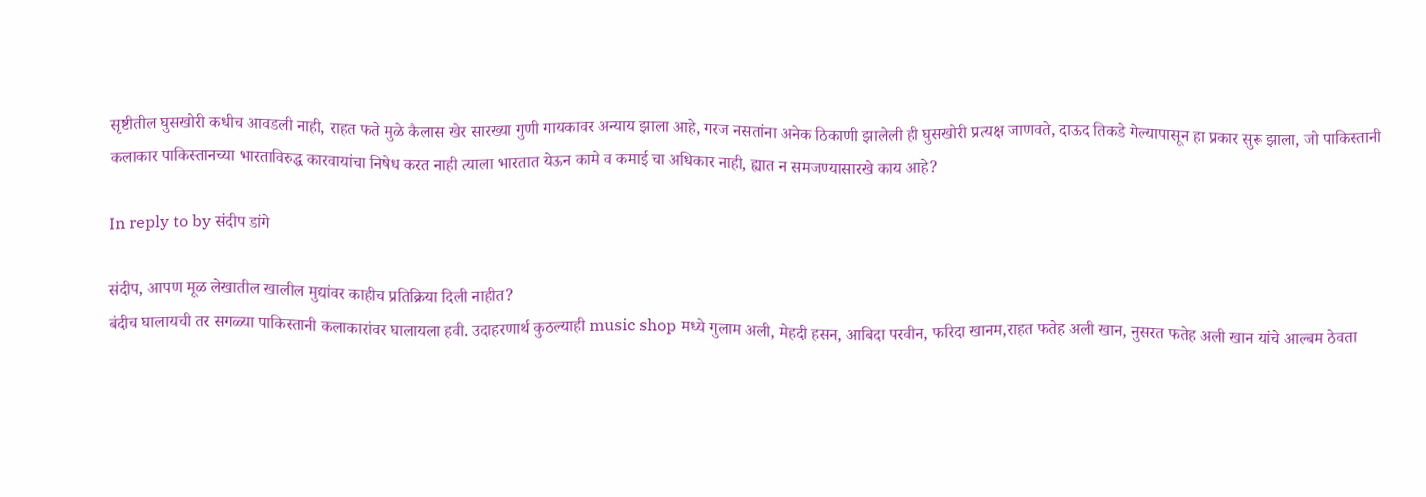सृष्टीतील घुसखोरी कधीच आवडली नाही, राहत फते मुळे कैलास खेर सारख्या गुणी गायकावर अन्याय झाला आहे, गरज नसतांना अनेक ठिकाणी झालेली ही घुसखोरी प्रत्यक्ष जाणवते, दाऊद तिकडे गेल्यापासून हा प्रकार सुरू झाला, जो पाकिस्तानी कलाकार पाकिस्तानच्या भारताविरुद्ध कारवायांचा निषेध करत नाही त्याला भारतात येऊन कामे व कमाई चा अधिकार नाही, ह्यात न समजण्यासारखे काय आहे?

In reply to by संदीप डांगे

संदीप, आपण मूळ लेखातील खालील मुद्यांवर काहीच प्रतिक्रिया दिली नाहीत?
बंदीच घालायची तर सगळ्या पाकिस्तानी कलाकारांवर घालायला हवी. उदाहरणार्थ कुठल्याही music shop मध्ये गुलाम अली, मेहदी हसन, आबिदा परवीन, फरिदा खानम,राहत फतेह अली खान, नुसरत फतेह अली खान यांचे आल्बम ठेवता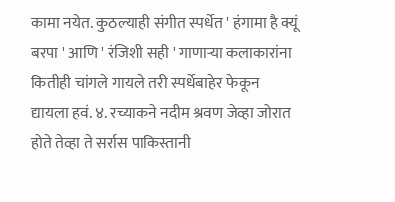कामा नयेत. कुठल्याही संगीत स्पर्धेत ' हंगामा है क्यूं बरपा ' आणि ' रंजिशी सही ' गाणाऱ्या कलाकारांना कितीही चांगले गायले तरी स्पर्धेबाहेर फेकून द्यायला हवं. ४. रच्याकने नदीम श्रवण जेव्हा जोरात होते तेव्हा ते सर्रास पाकिस्तानी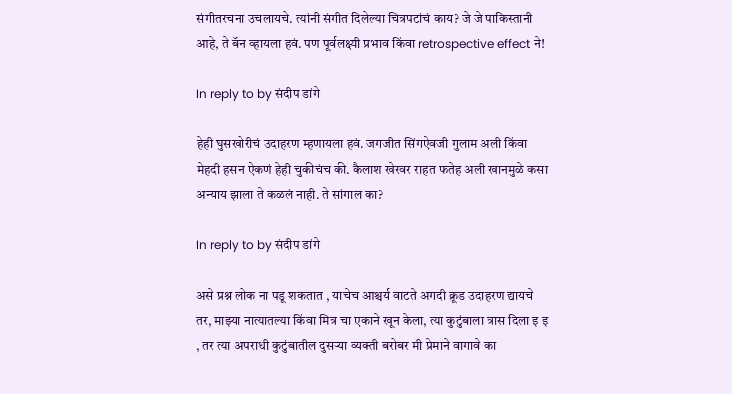संगीतरचना उचलायचे. त्यांनी संगीत दिलेल्या चित्रपटांचं काय? जे जे पाकिस्तानी आहे, ते बॅन व्हायला हवं. पण पूर्वलक्ष्यी प्रभाव किंवा retrospective effect ने!

In reply to by संदीप डांगे

हेही घुसखोरीचं उदाहरण म्हणायला हवं. जगजीत सिंगऐवजी गुलाम अली किंवा मेहदी हसन ऐकणं हेही चुकीचंच की. कैलाश खेरवर राहत फतेह अली खानमुळे कसा अन्याय झाला ते कळलं नाही. ते सांगाल का?

In reply to by संदीप डांगे

असे प्रश्न लोक ना पडू शकतात , याचेच आश्चर्य वाटते अगदी क्रूड उदाहरण द्यायचे तर, माझ्या नात्यातल्या किंवा मित्र चा एकाने खून केला, त्या कुटुंबाला त्रास दिला इ इ , तर त्या अपराधी कुटुंबातील दुसऱ्या व्यक्ती बरोबर मी प्रेमाने वागावे का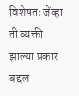विशेषतः जेंव्हा ती व्यक्ती झाल्या प्रकार बद्दल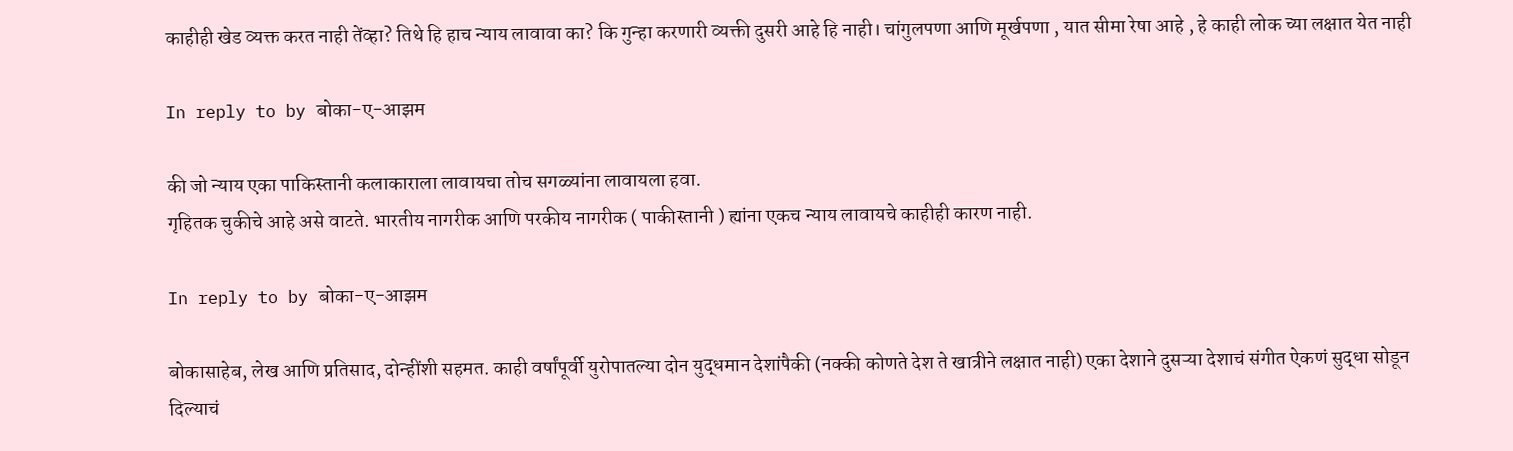काहीही खेड व्यक्त करत नाही तेंव्हा? तिथे हि हाच न्याय लावावा का? कि गुन्हा करणारी व्यक्ती दुसरी आहे हि नाही। चांगुलपणा आणि मूर्खपणा , यात सीमा रेषा आहे , हे काही लोक च्या लक्षात येत नाही

In reply to by बोका-ए-आझम

की जो न्याय एका पाकिस्तानी कलाकाराला लावायचा तोच सगळ्यांना लावायला हवा.
गृहितक चुकीचे आहे असे वाटते. भारतीय नागरीक आणि परकीय नागरीक ( पाकीस्तानी ) ह्यांना एकच न्याय लावायचे काहीही कारण नाही.

In reply to by बोका-ए-आझम

बोकासाहेब, लेख आणि प्रतिसाद, दोन्हींशी सहमत. काही वर्षांपूर्वी युरोपातल्या दोन युद्धमान देशांपैकी (नक्की कोणते देश ते खात्रीने लक्षात नाही) एका देशाने दुसऱ्या देशाचं संगीत ऐकणं सुद्धा सोडून दिल्याचं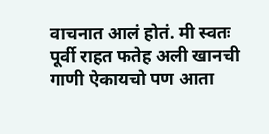वाचनात आलं होतं. मी स्वतः पूर्वी राहत फतेह अली खानची गाणी ऐकायचो पण आता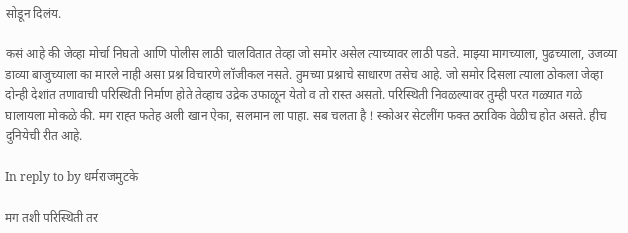सोडून दिलंय.

कसं आहे की जेव्हा मोर्चा निघतो आणि पोलीस लाठी चालवितात तेव्हा जो समोर असेल त्याच्यावर लाठी पडते. माझ्या मागच्याला, पुढच्याला, उजव्या डाव्या बाजुच्याला का मारले नाही असा प्रश्न विचारणे लॉजीकल नसते. तुमच्या प्रश्नाचे साधारण तसेच आहे. जो समोर दिसला त्याला ठोकला जेव्हा दोन्ही देशांत तणावाची परिस्थिती निर्माण होते तेव्हाच उद्रेक उफाळून येतो व तो रास्त असतो. परिस्थिती निवळल्यावर तुम्ही परत गळ्यात गळे घालायला मोकळे की. मग राह्त फतेह अली खान ऐका, सलमान ला पाहा. सब चलता है ! स्कोअर सेटलींग फक्त ठराविक वेळीच होत असते. हीच दुनियेची रीत आहे.

In reply to by धर्मराजमुटके

मग तशी परिस्थिती तर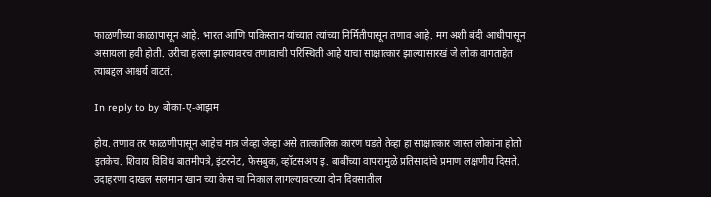फाळणीच्या काळापासून आहे. भारत आणि पाकिस्तान यांच्यात त्यांच्या निर्मितीपासून तणाव आहे. मग अशी बंदी आधीपासून असायला हवी होती. उरीचा हल्ला झाल्यावरच तणावाची परिस्थिती आहे याचा साक्षात्कार झाल्यासारखं जे लोक वागताहेत त्याबद्दल आश्चर्य वाटतं.

In reply to by बोका-ए-आझम

होय. तणाव तर फाळणीपासून आहेच मात्र जेव्हा जेव्हा असे तात्कालिक कारण घडते तेव्हा हा साक्षात्कार जास्त लोकांना होतो इतकेच. शिवाय विविध बातमीपत्रे, इंटरनेट, फेसबुक, व्हॉटसअप इ. बाबींच्या वापरामुळे प्रतिसादांचे प्रमाण लक्षणीय दिसते. उदाहरणा दाखल सलमान खान च्या केस चा निकाल लागल्यावरच्या दोन दिवसातील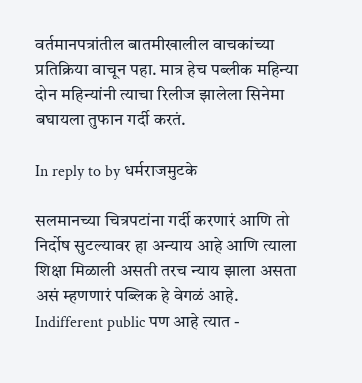वर्तमानपत्रांतील बातमीखालील वाचकांच्या प्रतिक्रिया वाचून पहा. मात्र हेच पब्लीक महिन्या दोन महिन्यांनी त्याचा रिलीज झालेला सिनेमा बघायला तुफान गर्दी करतं.

In reply to by धर्मराजमुटके

सलमानच्या चित्रपटांना गर्दी करणारं आणि तो निर्दोष सुटल्यावर हा अन्याय आहे आणि त्याला शिक्षा मिळाली असती तरच न्याय झाला असता असं म्हणणारं पब्लिक हे वेगळं आहे. Indifferent public पण आहे त्यात -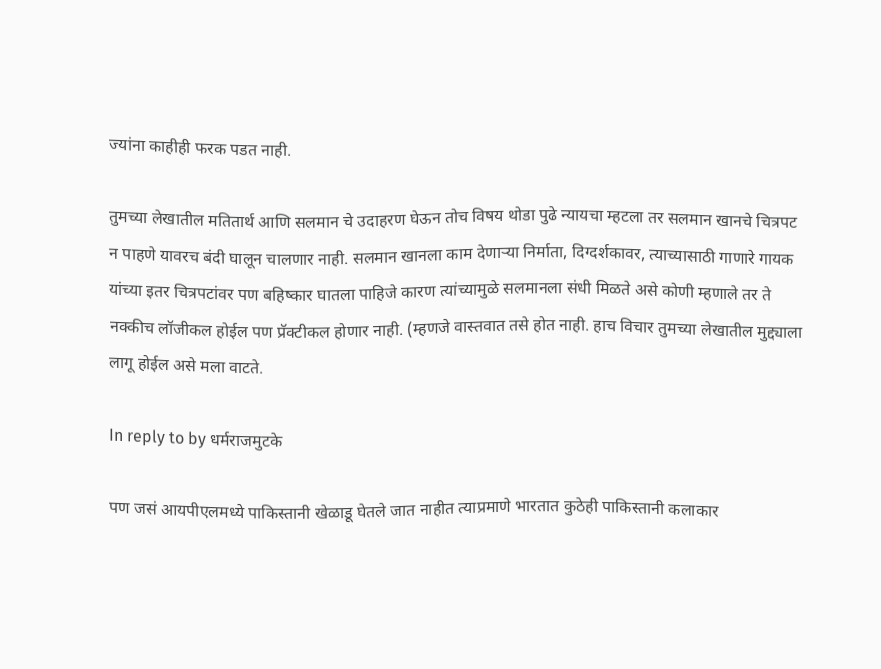ज्यांना काहीही फरक पडत नाही.

तुमच्या लेखातील मतितार्थ आणि सलमान चे उदाहरण घेऊन तोच विषय थोडा पुढे न्यायचा म्हटला तर सलमान खानचे चित्रपट न पाहणे यावरच बंदी घालून चालणार नाही. सलमान खानला काम देणार्‍या निर्माता, दिग्दर्शकावर, त्याच्यासाठी गाणारे गायक यांच्या इतर चित्रपटांवर पण बहिष्कार घातला पाहिजे कारण त्यांच्यामुळे सलमानला संधी मिळते असे कोणी म्हणाले तर ते नक्कीच लॉजीकल होईल पण प्रॅक्टीकल होणार नाही. (म्हणजे वास्तवात तसे होत नाही. हाच विचार तुमच्या लेखातील मुद्द्याला लागू होईल असे मला वाटते.

In reply to by धर्मराजमुटके

पण जसं आयपीएलमध्ये पाकिस्तानी खेळाडू घेतले जात नाहीत त्याप्रमाणे भारतात कुठेही पाकिस्तानी कलाकार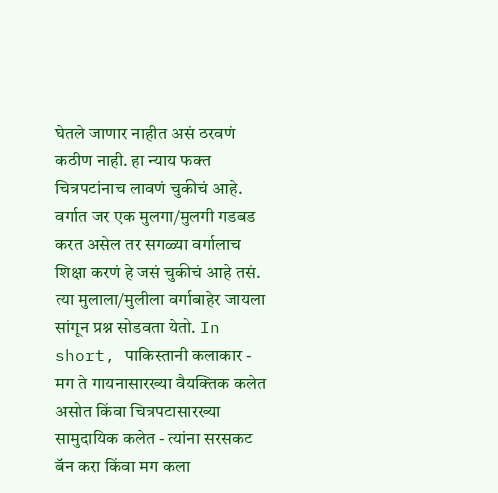घेतले जाणार नाहीत असं ठरवणं कठीण नाही. हा न्याय फक्त चित्रपटांनाच लावणं चुकीचं आहे. वर्गात जर एक मुलगा/मुलगी गडबड करत असेल तर सगळ्या वर्गालाच शिक्षा करणं हे जसं चुकीचं आहे तसं. त्या मुलाला/मुलीला वर्गाबाहेर जायला सांगून प्रश्न सोडवता येतो. In short, पाकिस्तानी कलाकार - मग ते गायनासारख्या वैयक्तिक कलेत असोत किंवा चित्रपटासारख्या सामुदायिक कलेत - त्यांना सरसकट बॅन करा किंवा मग कला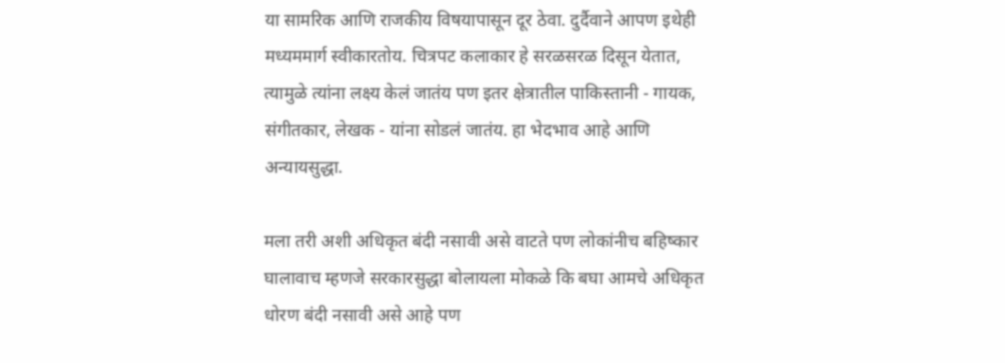या सामरिक आणि राजकीय विषयापासून दूर ठेवा. दुर्दैवाने आपण इथेही मध्यममार्ग स्वीकारतोय. चित्रपट कलाकार हे सरळसरळ दिसून येतात, त्यामुळे त्यांना लक्ष्य केलं जातंय पण इतर क्षेत्रातील पाकिस्तानी - गायक, संगीतकार, लेखक - यांना सोडलं जातंय. हा भेदभाव आहे आणि अन्यायसुद्धा.

मला तरी अशी अधिकृत बंदी नसावी असे वाटते पण लोकांनीच बहिष्कार घालावाच म्हणजे सरकारसुद्धा बोलायला मोकळे कि बघा आमचे अधिकृत धोरण बंदी नसावी असे आहे पण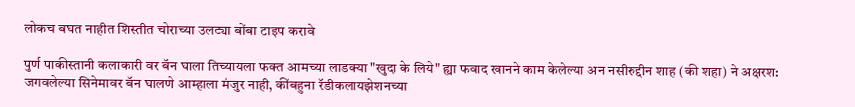लोकच बघत नाहीत शिस्तीत चोराच्या उलट्या बोंबा टाइप करावे

पुर्ण पाकीस्तानी कलाकारी वर बॅन घाला तिच्यायला फक्त आमच्या लाडक्या "खुदा के लिये" ह्या फवाद खानने काम केलेल्या अन नसीरुद्दीन शाह (की शहा) ने अक्षरश: जगवलेल्या सिनेमावर बॅन घालणे आम्हाला मंजुर नाही, कींबहुना रॅडीकलायझेशनच्या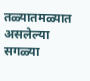तळ्यातमळ्यात असलेल्या सगळ्या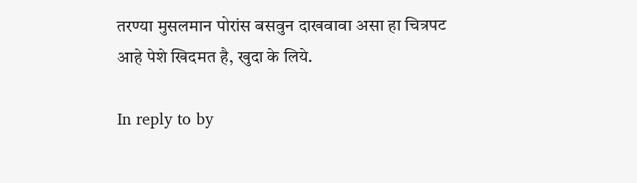तरण्या मुसलमान पोरांस बसवुन दाखवावा असा हा चित्रपट आहे पेशे खिदमत है, खुदा के लिये.

In reply to by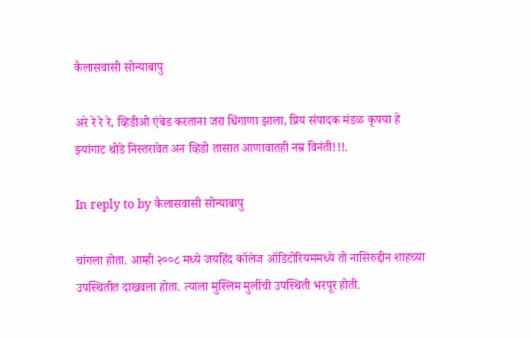कैलासवासी सोन्याबापु

अरे रे रे रे, व्हिडीओ एंबेड करताना जरा धिंगाणा झाला, प्रिय संपादक मंडळ कृपया हे झ्यांगाट थोडे निस्तरावेत अन व्हिडो तासात आणावातही नम्र विनंती!!!.

In reply to by कैलासवासी सोन्याबापु

चांगला होता. आम्ही २००८ मध्ये जयहिंद कॉलेज ऑडिटोरियममध्ये तो नासिरुद्दीन शाहच्या उपस्थितीत दाखवला होता. त्याला मुस्लिम मुलींची उपस्थिती भरपूर होती.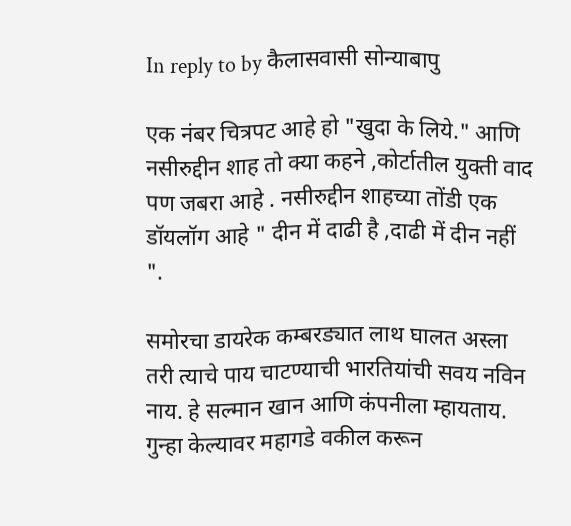In reply to by कैलासवासी सोन्याबापु

एक नंबर चित्रपट आहे हो "खुदा के लिये." आणि नसीरुद्दीन शाह तो क्या कहने ,कोर्टातील युक्ती वाद पण जबरा आहे . नसीरुद्दीन शाहच्या तोंडी एक डॉयलॉग आहे " दीन में दाढी है ,दाढी में दीन नहीं ".

समोरचा डायरेक कम्बरड्यात लाथ घालत अस्ला तरी त्याचे पाय चाटण्याची भारतियांची सवय नविन नाय. हे सल्मान खान आणि कंपनीला म्हायताय. गुन्हा केल्यावर महागडे वकील करून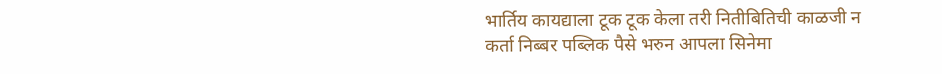भार्तिय कायद्याला टूक टूक केला तरी नितीबितिची काळजी न कर्ता निब्बर पब्लिक पैसे भरुन आपला सिनेमा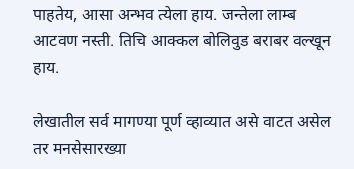पाहतेय, आसा अन्भव त्येला हाय. जन्तेला लाम्ब आटवण नस्ती. तिचि आक्कल बोलिवुड बराबर वल्खून हाय.

लेखातील सर्व मागण्या पूर्ण व्हाव्यात असे वाटत असेल तर मनसेसारख्या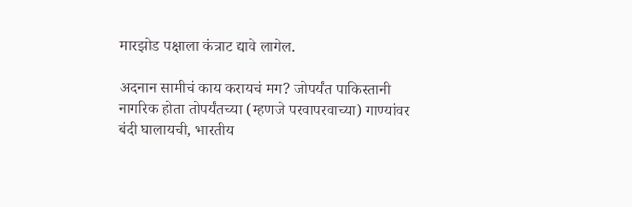मारझोड पक्षाला कंत्राट द्यावे लागेल.

अदनान सामीचं काय करायचं मग? जोपर्यंत पाकिस्तानी नागरिक होता तोपर्यंतच्या (म्हणजे परवापरवाच्या) गाण्यांवर बंदी घालायची, भारतीय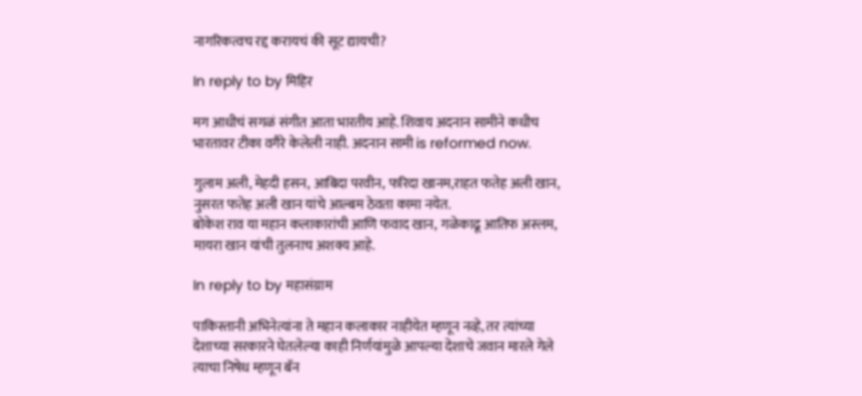नागरिकत्वच रद्द करायचं की सूट द्यायची?

In reply to by मिहिर

मग आधीचं सगळं संगीत आता भारतीय आहे. शिवाय अदनान सामीने कधीच भारतावर टीका वगैरे केलेली नाही. अदनान सामी is reformed now.

गुलाम अली, मेहदी हसन, आबिदा परवीन, फरिदा खानम,राहत फतेह अली खान, नुसरत फतेह अली खान यांचे आल्बम ठेवता कामा नयेत.
बोकेश राव या महान कलाकारांची आणि फवाद खान, गळेकाढू आतिफ अस्लम, मायरा खान यांची तुलनाच अशक्य आहे.

In reply to by महासंग्राम

पाकिस्तानी अभिनेत्यांना ते महान कलाकार नाहीयेत म्हणून नव्हे, तर त्यांच्या देशाच्या सरकारने घेतलेल्या काही निर्णयांमुळे आपल्या देशाचे जवान मारले गेले त्याचा निषेध म्हणून बॅन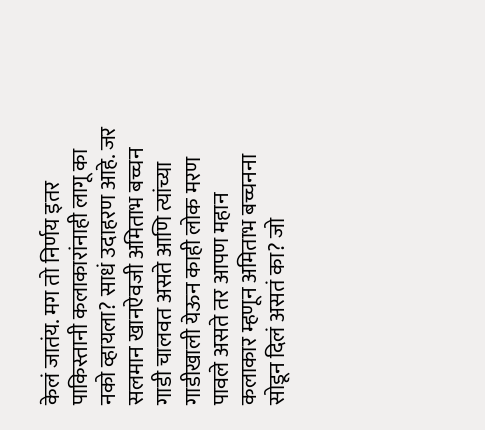केलं जातंय. मग तो निर्णय इतर पाकिस्तानी कलाकारांनाही लागू का नको व्हायला? साधं उदाहरण आहे. जर सलमान खानऐवजी अमिताभ बच्चन गाडी चालवत असते आणि त्यांच्या गाडीखाली येऊन काही लोक मरण पावले असते तर आपण महान कलाकार म्हणून अमिताभ बच्चनना सोडून दिलं असतं का? जो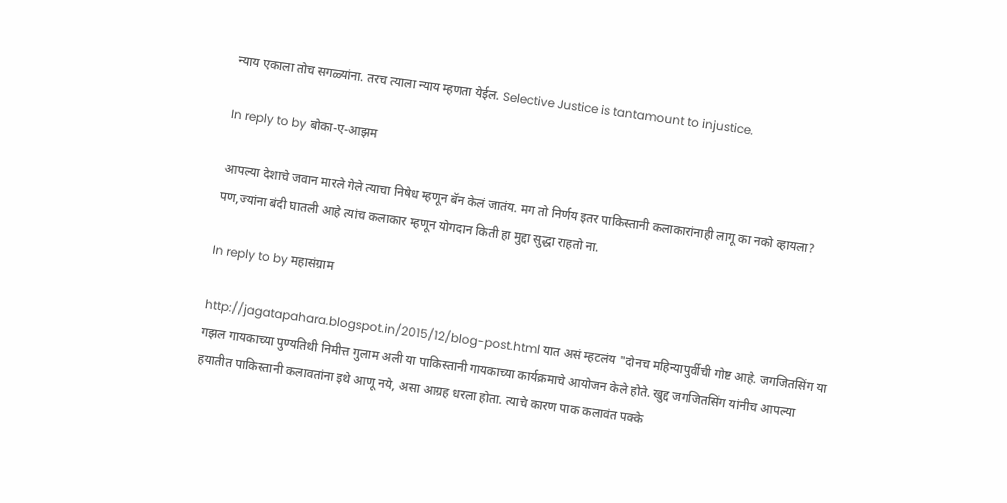न्याय एकाला तोच सगळ्यांना. तरच त्याला न्याय म्हणता येईल. Selective Justice is tantamount to injustice.

In reply to by बोका-ए-आझम

आपल्या देशाचे जवान मारले गेले त्याचा निषेध म्हणून बॅन केलं जातंय. मग तो निर्णय इतर पाकिस्तानी कलाकारांनाही लागू का नको व्हायला?
पण,ज्यांना बंदी घातली आहे त्यांच कलाकार म्हणून योगदान किती हा मुद्दा सुद्धा राहतो ना.

In reply to by महासंग्राम

http://jagatapahara.blogspot.in/2015/12/blog-post.html यात असं म्हटलंय "दोनच महिन्यापुर्वीची गोष्ट आहे. जगजितसिंग या गझल गायकाच्या पुण्यतिथी निमीत्त गुलाम अली या पाकिस्तानी गायकाच्या कार्यक्रमाचे आयोजन केले होते. खुद्द जगजितसिंग यांनीच आपल्या हयातीत पाकिस्तानी कलावतांना इथे आणू नये, असा आग्रह धरला होता. त्याचे कारण पाक कलावंत पक्के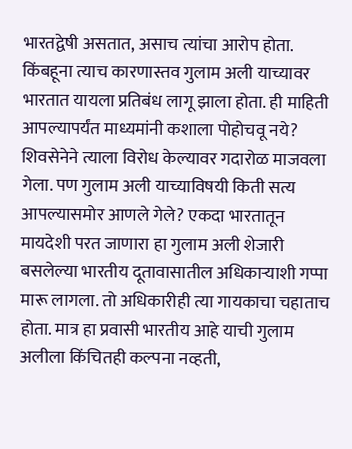भारतद्वेषी असतात, असाच त्यांचा आरोप होता. किंबहूना त्याच कारणास्तव गुलाम अली याच्यावर भारतात यायला प्रतिबंध लागू झाला होता. ही माहिती आपल्यापर्यंत माध्यमांनी कशाला पोहोचवू नये? शिवसेनेने त्याला विरोध केल्यावर गदारोळ माजवला गेला. पण गुलाम अली याच्याविषयी किती सत्य आपल्यासमोर आणले गेले? एकदा भारतातून मायदेशी परत जाणारा हा गुलाम अली शेजारी बसलेल्या भारतीय दूतावासातील अधिकार्‍याशी गप्पा मारू लागला. तो अधिकारीही त्या गायकाचा चहाताच होता. मात्र हा प्रवासी भारतीय आहे याची गुलाम अलीला किंचितही कल्पना नव्हती,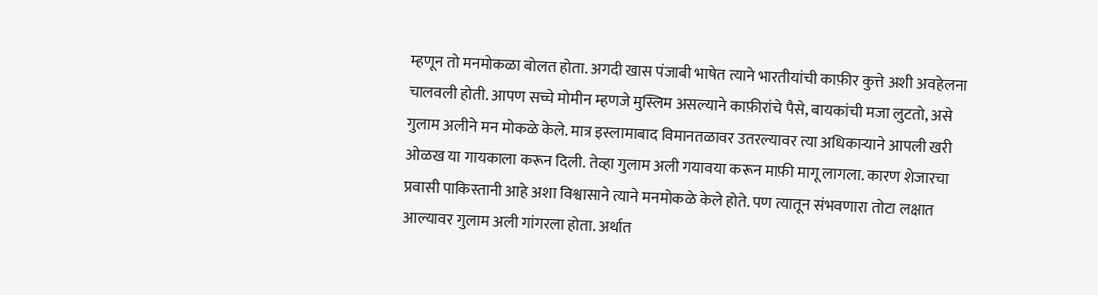म्हणून तो मनमोकळा बोलत होता. अगदी खास पंजाबी भाषेत त्याने भारतीयांची काफ़ीर कुत्ते अशी अवहेलना चालवली होती. आपण सच्चे मोमीन म्हणजे मुस्लिम असल्याने काफ़ीरांचे पैसे, बायकांची मजा लुटतो, असे गुलाम अलीने मन मोकळे केले. मात्र इस्लामाबाद विमानतळावर उतरल्यावर त्या अधिकार्‍याने आपली खरी ओळख या गायकाला करून दिली. तेव्हा गुलाम अली गयावया करून माफ़ी मागू लागला. कारण शेजारचा प्रवासी पाकिस्तानी आहे अशा विश्वासाने त्याने मनमोकळे केले होते. पण त्यातून संभवणारा तोटा लक्षात आल्यावर गुलाम अली गांगरला होता. अर्थात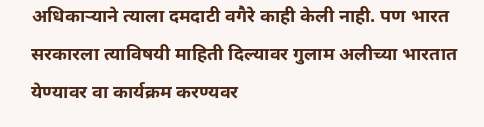अधिकार्‍याने त्याला दमदाटी वगैरे काही केली नाही. पण भारत सरकारला त्याविषयी माहिती दिल्यावर गुलाम अलीच्या भारतात येण्यावर वा कार्यक्रम करण्यवर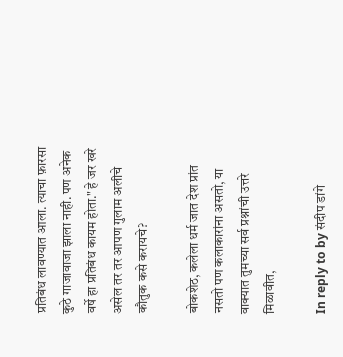प्रतिबंध लावण्यात आला. त्याचा फ़ारसा कुठे गाजावाजा झाला नाही. पण अनेक वर्षे हा प्रतिबंध कायम होता." हे जर खरे असेल तर तर आपण गुलाम अलीचे कौतुक कसे करायचे?

बोकशेठ, कलेला धर्म जात देश प्रांत नसतो पण कलाकारांना असतो, या वाक्यात तुमच्या सर्व प्रश्नांची उत्तरे मिळावीत,

In reply to by संदीप डांगे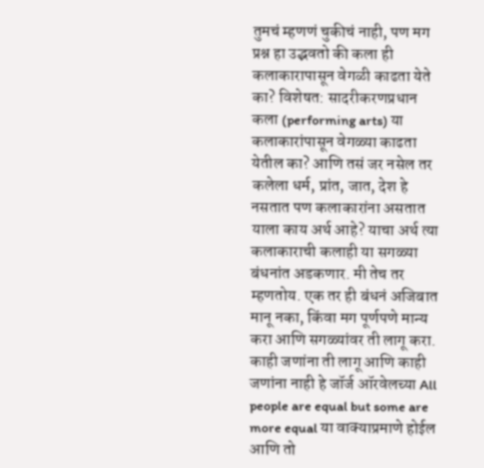तुमचं म्हणणं चुकीचं नाही, पण मग प्रश्न हा उद्भवतो की कला ही कलाकारापासून वेगळी काढता येते का? विशेषत: सादरीकरणप्रधान कला (performing arts) या कलाकारांपासून वेगळ्या काढता येतील का? आणि तसं जर नसेल तर कलेला धर्म, प्रांत, जात, देश हे नसतात पण कलाकारांना असतात याला काय अर्थ आहे? याचा अर्थ त्या कलाकाराची कलाही या सगळ्या बंधनांत अडकणार. मी तेच तर म्हणतोय. एक तर ही बंधनं अजिबात मानू नका, किंवा मग पूर्णपणे मान्य करा आणि सगळ्यांवर ती लागू करा. काही जणांना ती लागू आणि काही जणांना नाही हे जॉर्ज ऑरवेलच्या All people are equal but some are more equal या वाक्याप्रमाणे होईल आणि तो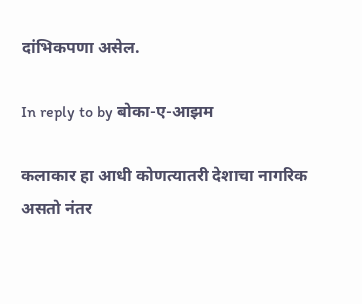दांभिकपणा असेल.

In reply to by बोका-ए-आझम

कलाकार हा आधी कोणत्यातरी देशाचा नागरिक असतो नंतर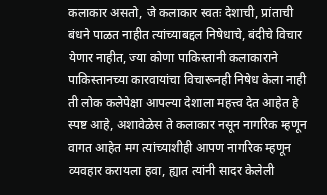कलाकार असतो, जे कलाकार स्वतः देशाची, प्रांताची बंधने पाळत नाहीत त्यांच्याबद्दल निषेधाचे, बंदीचे विचार येणार नाहीत, ज्या कोणा पाकिस्तानी कलाकाराने पाकिस्तानच्या कारवायांचा विचारूनही निषेध केला नाही ती लोक कलेपेक्षा आपल्या देशाला महत्त्व देत आहेत हे स्पष्ट आहे, अशावेळेस ते कलाकार नसून नागरिक म्हणून वागत आहेत मग त्यांच्याशीही आपण नागरिक म्हणून व्यवहार करायला हवा, ह्यात त्यांनी सादर केलेली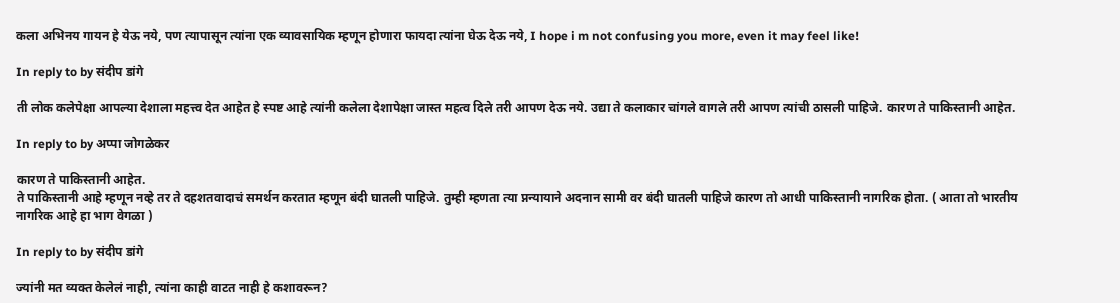कला अभिनय गायन हे येऊ नये, पण त्यापासून त्यांना एक व्यावसायिक म्हणून होणारा फायदा त्यांना घेऊ देऊ नये, I hope i m not confusing you more, even it may feel like!

In reply to by संदीप डांगे

ती लोक कलेपेक्षा आपल्या देशाला महत्त्व देत आहेत हे स्पष्ट आहे त्यांनी कलेला देशापेक्षा जास्त महत्व दिले तरी आपण देऊ नये. उद्या ते कलाकार चांगले वागले तरी आपण त्यांची ठासली पाहिजे. कारण ते पाकिस्तानी आहेत.

In reply to by अप्पा जोगळेकर

कारण ते पाकिस्तानी आहेत.
ते पाकिस्तानी आहे म्हणून नव्हे तर ते दहशतवादाचं समर्थन करतात म्हणून बंदी घातली पाहिजे. तुम्ही म्हणता त्या प्नन्यायाने अदनान सामी वर बंदी घातली पाहिजे कारण तो आधी पाकिस्तानी नागरिक होता. ( आता तो भारतीय नागरिक आहे हा भाग वेगळा )

In reply to by संदीप डांगे

ज्यांनी मत व्यक्त केलेलं नाही, त्यांना काही वाटत नाही हे कशावरून?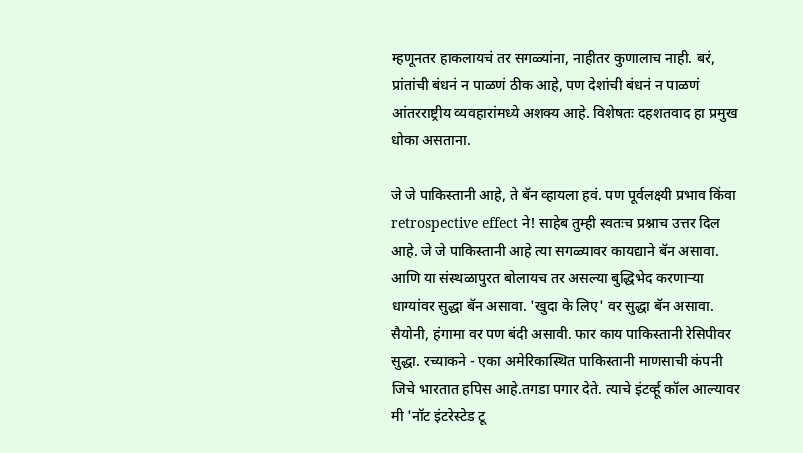म्हणूनतर हाकलायचं तर सगळ्यांना, नाहीतर कुणालाच नाही. बरं, प्रांतांची बंधनं न पाळणं ठीक आहे, पण देशांची बंधनं न पाळणं आंतरराष्ट्रीय व्यवहारांमध्ये अशक्य आहे. विशेषतः दहशतवाद हा प्रमुख धोका असताना.

जे जे पाकिस्तानी आहे, ते बॅन व्हायला हवं. पण पूर्वलक्ष्यी प्रभाव किंवा retrospective effect ने! साहेब तुम्ही स्वतःच प्रश्नाच उत्तर दिल आहे. जे जे पाकिस्तानी आहे त्या सगळ्यावर कायद्याने बॅन असावा. आणि या संस्थळापुरत बोलायच तर असल्या बुद्धिभेद करणार्‍या धाग्यांवर सुद्धा बॅन असावा. 'खुदा के लिए' वर सुद्धा बॅन असावा. सैयोनी, हंगामा वर पण बंदी असावी. फार काय पाकिस्तानी रेसिपीवर सुद्धा. रच्याकने - एका अमेरिकास्थित पाकिस्तानी माणसाची कंपनी जिचे भारतात हपिस आहे.तगडा पगार देते. त्याचे इंटर्व्हू कॉल आल्यावर मी 'नॉट इंटरेस्टेड टू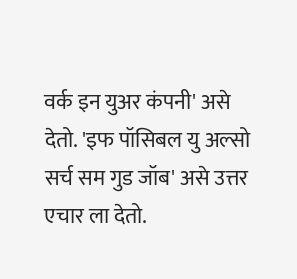वर्क इन युअर कंपनी' असे देतो. 'इफ पॉसिबल यु अल्सो सर्च सम गुड जॉब' असे उत्तर एचार ला देतो.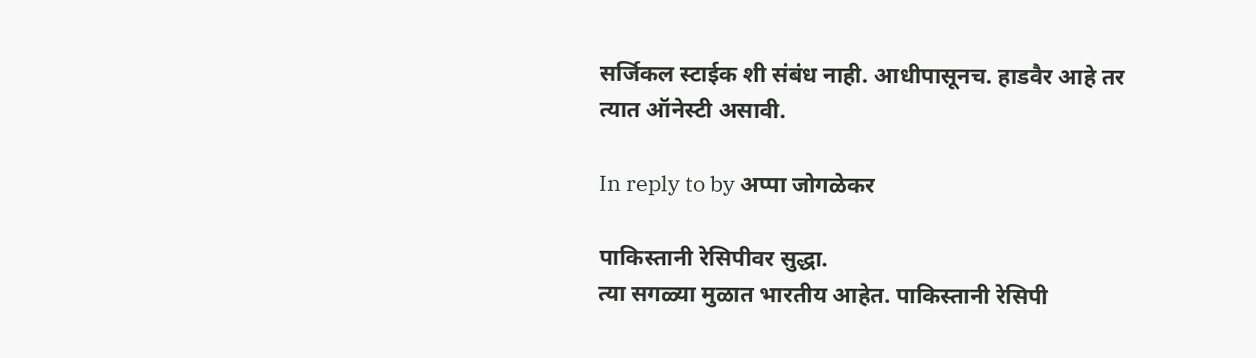सर्जिकल स्टाईक शी संबंध नाही. आधीपासूनच. हाडवैर आहे तर त्यात ऑनेस्टी असावी.

In reply to by अप्पा जोगळेकर

पाकिस्तानी रेसिपीवर सुद्धा.
त्या सगळ्या मुळात भारतीय आहेत. पाकिस्तानी रेसिपी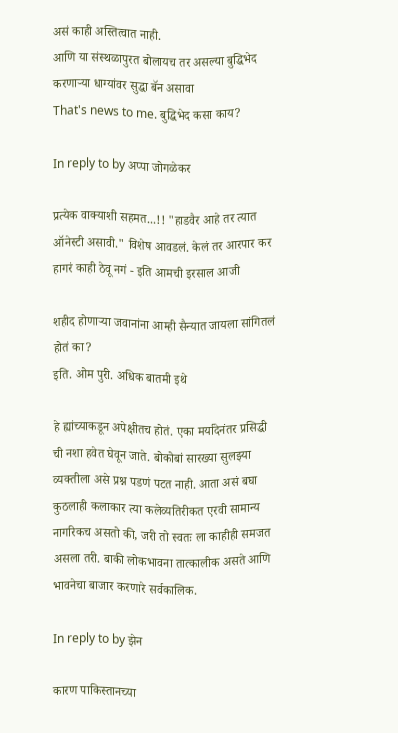असं काही अस्तित्वात नाही.
आणि या संस्थळापुरत बोलायच तर असल्या बुद्धिभेद करणार्‍या धाग्यांवर सुद्धा बॅन असावा
That's news to me. बुद्धिभेद कसा काय?

In reply to by अप्पा जोगळेकर

प्रत्येक वाक्याशी सहमत...!! "हाडवैर आहे तर त्यात ऑनेस्टी असावी." विशेष आवडलं. केलं तर आरपार कर हागरं काही ठेवू नगं - इति आमची इरसाल आजी

शहीद होणाऱ्या जवानांना आम्ही सैन्यात जायला सांगितलं होतं का?
इति. ओम पुरी. अधिक बातमी इथे

हे ह्यांच्याकडून अपेक्षीतच होतं. एका मर्यादेनंतर प्रसिद्धी ची नशा हवेत घेवून जाते. बोकोबां सारख्या सुलझ्या व्यक्तीला असे प्रश्न पडणं पटत नाही. आता असं बघा कुठलाही कलाकार त्या कलेव्यतिरीकत एरवी सामान्य नागरिकच असतो की, जरी तो स्वतः ला काहीही समजत असला तरी. बाकी लोकभावना तात्कालीक असते आणि भावनेचा बाजार करणारे सर्वकालिक.

In reply to by झेन

कारण पाकिस्तानच्या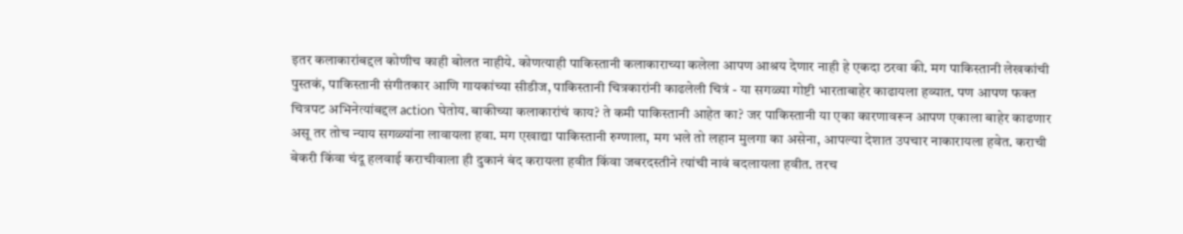इतर कलाकारांबद्दल कोणीच काही बोलत नाहीये. कोणत्याही पाकिस्तानी कलाकाराच्या कलेला आपण आश्रय देणार नाही हे एकदा ठरवा की. मग पाकिस्तानी लेखकांची पुस्तकं, पाकिस्तानी संगीतकार आणि गायकांच्या सीडीज, पाकिस्तानी चित्रकारांनी काढलेली चित्रं - या सगळ्या गोष्टी भारताबाहेर काढायला हव्यात. पण आपण फक्त चित्रपट अभिनेत्यांबद्दल action घेतोय. बाकीच्या कलाकारांचं काय? ते कमी पाकिस्तानी आहेत का? जर पाकिस्तानी या एका कारणावरून आपण एकाला बाहेर काढणार असू तर तोच न्याय सगळ्यांना लावायला हवा. मग एखाद्या पाकिस्तानी रुग्णाला, मग भले तो लहान मुलगा का असेना, आपल्या देशात उपचार नाकारायला हवेत. कराची बेकरी किंवा चंदू हलवाई कराचीवाला ही दुकानं बंद करायला हवीत किंवा जबरदस्तीने त्यांची नावं बदलायला हवीत. तरच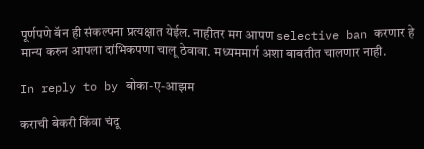पूर्णपणे बॅन ही संकल्पना प्रत्यक्षात येईल. नाहीतर मग आपण selective ban करणार हे मान्य करुन आपला दांभिकपणा चालू ठेवावा. मध्यममार्ग अशा बाबतीत चालणार नाही.

In reply to by बोका-ए-आझम

कराची बेकरी किंवा चंदू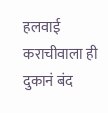हलवाई कराचीवाला ही दुकानं बंद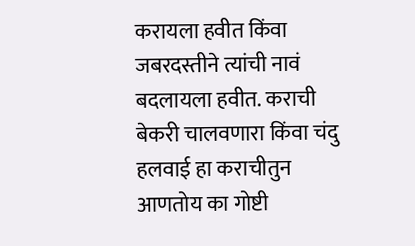करायला हवीत किंवा जबरदस्तीने त्यांची नावं बदलायला हवीत. कराची बेकरी चालवणारा किंवा चंदु हलवाई हा कराचीतुन आणतोय का गोष्टी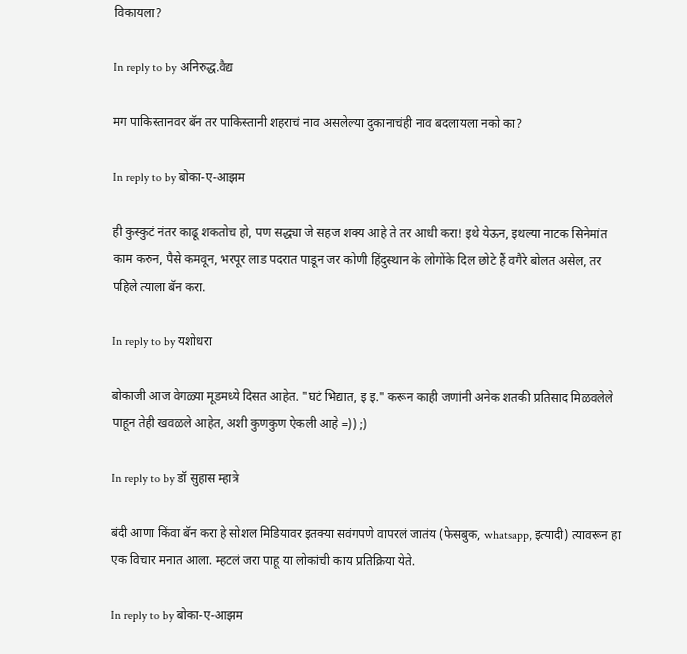विकायला?

In reply to by अनिरुद्ध.वैद्य

मग पाकिस्तानवर बॅन तर पाकिस्तानी शहराचं नाव असलेल्या दुकानाचंही नाव बदलायला नको का?

In reply to by बोका-ए-आझम

ही कुस्कुटं नंतर काढू शकतोच हो, पण सद्ध्या जे सहज शक्य आहे ते तर आधी करा! इथे येऊन, इथल्या नाटक सिनेमांत काम करुन, पैसे कमवून, भरपूर लाड पदरात पाडून जर कोणी हिंदुस्थान के लोगोंके दिल छोटे हैं वगैरे बोलत असेल, तर पहिले त्याला बॅन करा.

In reply to by यशोधरा

बोकाजी आज वेगळ्या मूडमध्ये दिसत आहेत. "घटं भिद्यात, इ इ." करून काही जणांनी अनेक शतकी प्रतिसाद मिळवलेले पाहून तेही खवळले आहेत, अशी कुणकुण ऐकली आहे =)) ;)

In reply to by डॉ सुहास म्हात्रे

बंदी आणा किंवा बॅन करा हे सोशल मिडियावर इतक्या सवंगपणे वापरलं जातंय (फेसबुक, whatsapp, इत्यादी) त्यावरून हा एक विचार मनात आला. म्हटलं जरा पाहू या लोकांची काय प्रतिक्रिया येते.

In reply to by बोका-ए-आझम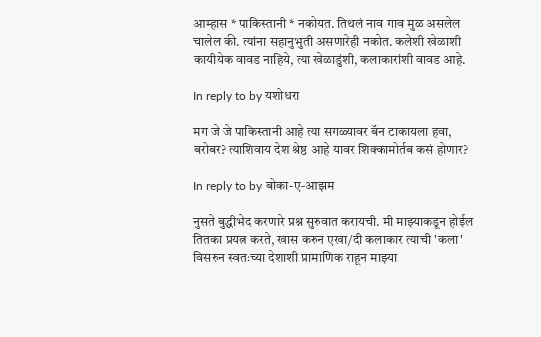आम्हास * पाकिस्तानी * नकोयत. तिथलं नाव गाव मुळ असलेल चालेल की. त्यांना सहानुभुती असणारेही नकोत. कलेशी खेळाशी कायीयेक वावड नाहिये, त्या खेळाडुंशी, कलाकारांशी वावड आहे.

In reply to by यशोधरा

मग जे जे पाकिस्तानी आहे त्या सगळ्यावर बॅन टाकायला हवा, बरोबर? त्याशिवाय देश श्रेष्ठ आहे यावर शिक्कामोर्तब कसं होणार?

In reply to by बोका-ए-आझम

नुसते बुद्धीभेद करणारे प्रश्न सुरुवात करायची. मी माझ्याकडून होईल तितका प्रयत्न करते, खास करुन एखा/दी कलाकार त्याची 'कला' विसरुन स्वतःच्या देशाशी प्रामाणिक राहून माझ्या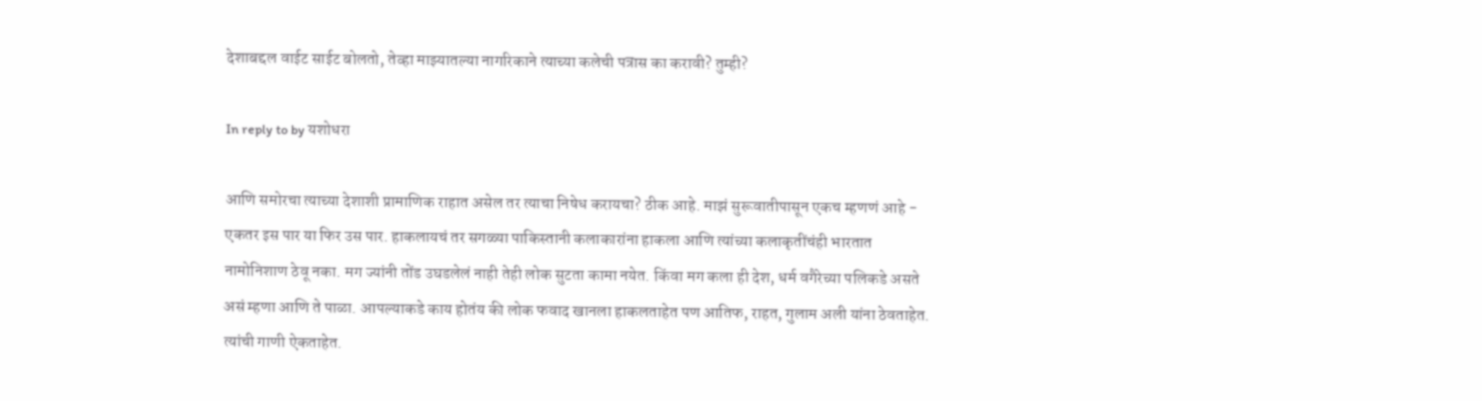देशाबद्दल वाईट साईट बोलतो, तेव्हा माझ्यातल्या नागरिकाने त्याच्या कलेची पत्रास का करावी? तुम्ही?

In reply to by यशोधरा

आणि समोरचा त्याच्या देशाशी प्रामाणिक राहात असेल तर त्याचा निषेध करायचा? ठीक आहे. माझं सुरूवातीपासून एकच म्हणणं आहे - एकतर इस पार या फिर उस पार. हाकलायचं तर सगळ्या पाकिस्तानी कलाकारांना हाकला आणि त्यांच्या कलाकृतींचंही भारतात नामोनिशाण ठेवू नका. मग ज्यांनी तोंड उघडलेलं नाही तेही लोक सुटता कामा नयेत. किंवा मग कला ही देश, धर्म वगैरेच्या पलिकडे असते असं म्हणा आणि ते पाळा. आपल्याकडे काय होतंय की लोक फवाद खानला हाकलताहेत पण आतिफ, राहत, गुलाम अली यांना ठेवताहेत. त्यांची गाणी ऐकताहेत.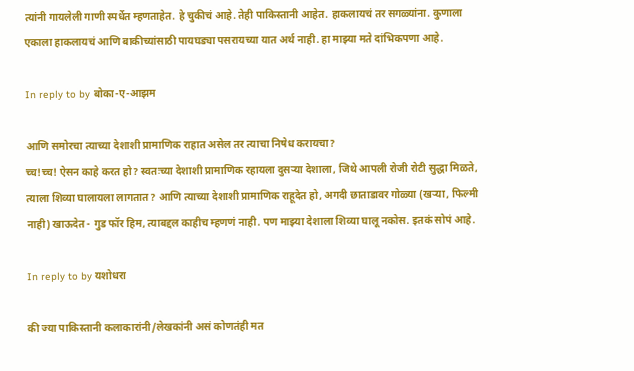त्यांनी गायलेली गाणी स्पर्धेत म्हणताहेत. हे चुकीचं आहे. तेही पाकिस्तानी आहेत. हाकलायचं तर सगळ्यांना. कुणाला एकाला हाकलायचं आणि बाकीच्यांसाठी पायघड्या पसरायच्या यात अर्थ नाही. हा माझ्या मते दांभिकपणा आहे.

In reply to by बोका-ए-आझम

आणि समोरचा त्याच्या देशाशी प्रामाणिक राहात असेल तर त्याचा निषेध करायचा?
च्च!च्च! ऐसन काहे करत हो? स्वतःच्या देशाशी प्रामाणिक रहायला दुसर्‍या देशाला, जिथे आपली रोजी रोटी सुद्धा मिळते, त्याला शिव्या घालायला लागतात? आणि त्याच्या देशाशी प्रामाणिक राहूदेत हो, अगदी छाताडावर गोळ्या (खर्‍या, फिल्मी नाही) खाऊदेत - गुड फॉर हिम, त्याबद्दल काहीच म्हणणं नाही. पण माझ्या देशाला शिव्या घालू नकोस. इतकं सोपं आहे.

In reply to by यशोधरा

की ज्या पाकिस्तानी कलाकारांनी/लेखकांनी असं कोणतंही मत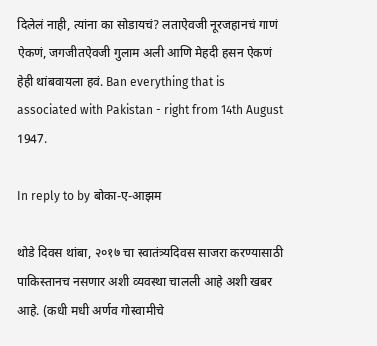दिलेलं नाही, त्यांना का सोडायचं? लताऐवजी नूरजहानचं गाणं ऐकणं, जगजीतऐवजी गुलाम अली आणि मेहदी हसन ऐकणं हेही थांबवायला हवं. Ban everything that is associated with Pakistan - right from 14th August 1947.

In reply to by बोका-ए-आझम

थोडे दिवस थांबा, २०१७ चा स्वातंत्र्यदिवस साजरा करण्यासाठी पाकिस्तानच नसणार अशी व्यवस्था चालली आहे अशी खबर आहे. (कधी मधी अर्णव गोस्वामीचे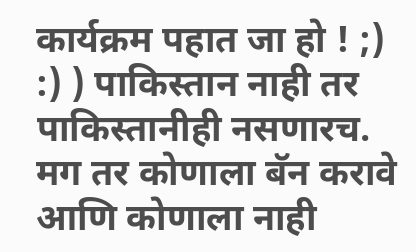कार्यक्रम पहात जा हो ! ;) :) ) पाकिस्तान नाही तर पाकिस्तानीही नसणारच. मग तर कोणाला बॅन करावे आणि कोणाला नाही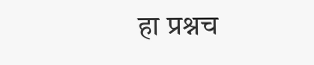हा प्रश्नच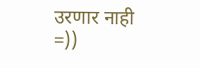उरणार नाही =))